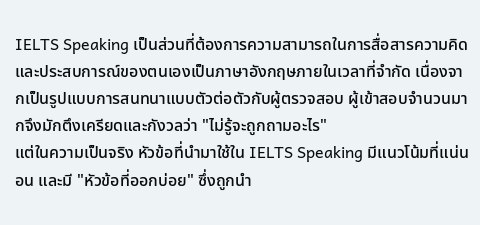IELTS Speaking เป็นส่วนที่ต้องการความสามารถในการสื่อสารความคิดและประสบการณ์ของตนเองเป็นภาษาอังกฤษภายในเวลาที่จำกัด เนื่องจากเป็นรูปแบบการสนทนาแบบตัวต่อตัวกับผู้ตรวจสอบ ผู้เข้าสอบจำนวนมากจึงมักตึงเครียดและกังวลว่า "ไม่รู้จะถูกถามอะไร"
แต่ในความเป็นจริง หัวข้อที่นำมาใช้ใน IELTS Speaking มีแนวโน้มที่แน่นอน และมี "หัวข้อที่ออกบ่อย" ซึ่งถูกนำ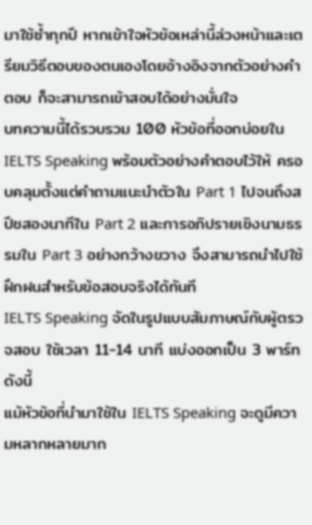มาใช้ซ้ำทุกปี หากเข้าใจหัวข้อเหล่านี้ล่วงหน้าและเตรียมวิธีตอบของตนเองโดยอ้างอิงจากตัวอย่างคำตอบ ก็จะสามารถเข้าสอบได้อย่างมั่นใจ
บทความนี้ได้รวบรวม 100 หัวข้อที่ออกบ่อยใน IELTS Speaking พร้อมตัวอย่างคำตอบไว้ให้ ครอบคลุมตั้งแต่คำถามแนะนำตัวใน Part 1 ไปจนถึงสปีชสองนาทีใน Part 2 และการอภิปรายเชิงนามธรรมใน Part 3 อย่างกว้างขวาง จึงสามารถนำไปใช้ฝึกฝนสำหรับข้อสอบจริงได้ทันที
IELTS Speaking จัดในรูปแบบสัมภาษณ์กับผู้ตรวจสอบ ใช้เวลา 11-14 นาที แบ่งออกเป็น 3 พาร์ทดังนี้
แม้หัวข้อที่นำมาใช้ใน IELTS Speaking จะดูมีความหลากหลายมาก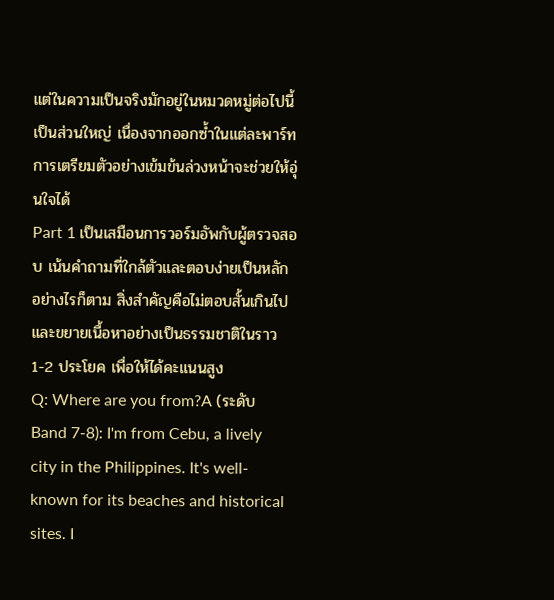แต่ในความเป็นจริงมักอยู่ในหมวดหมู่ต่อไปนี้เป็นส่วนใหญ่ เนื่องจากออกซ้ำในแต่ละพาร์ท การเตรียมตัวอย่างเข้มข้นล่วงหน้าจะช่วยให้อุ่นใจได้
Part 1 เป็นเสมือนการวอร์มอัพกับผู้ตรวจสอบ เน้นคำถามที่ใกล้ตัวและตอบง่ายเป็นหลัก อย่างไรก็ตาม สิ่งสำคัญคือไม่ตอบสั้นเกินไป และขยายเนื้อหาอย่างเป็นธรรมชาติในราว 1-2 ประโยค เพื่อให้ได้คะแนนสูง
Q: Where are you from?A (ระดับ Band 7-8): I'm from Cebu, a lively city in the Philippines. It's well-known for its beaches and historical sites. I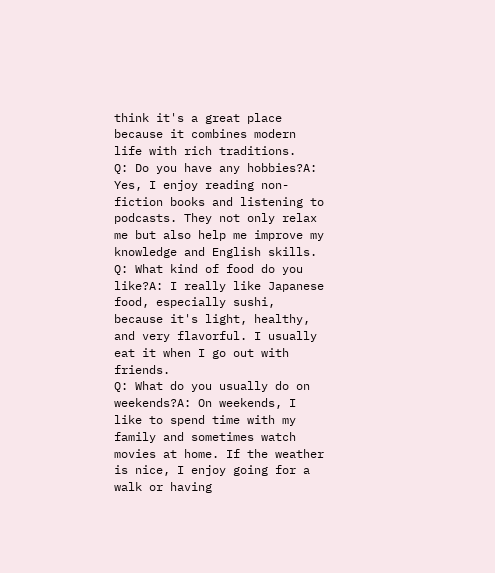think it's a great place because it combines modern life with rich traditions.
Q: Do you have any hobbies?A: Yes, I enjoy reading non-fiction books and listening to podcasts. They not only relax me but also help me improve my knowledge and English skills.
Q: What kind of food do you like?A: I really like Japanese food, especially sushi, because it's light, healthy, and very flavorful. I usually eat it when I go out with friends.
Q: What do you usually do on weekends?A: On weekends, I like to spend time with my family and sometimes watch movies at home. If the weather is nice, I enjoy going for a walk or having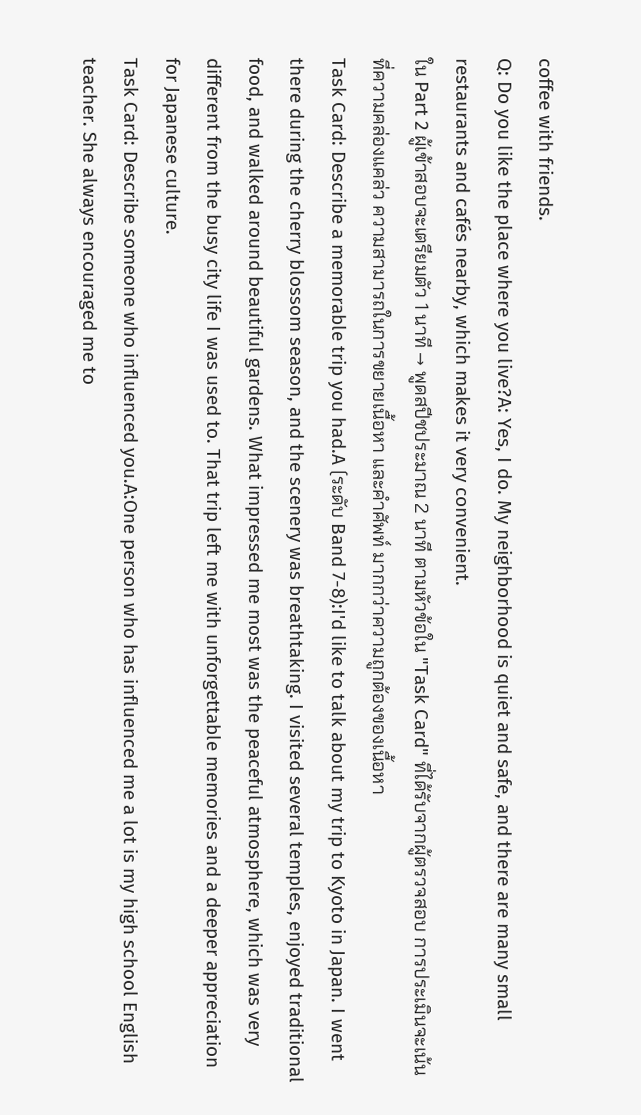coffee with friends.
Q: Do you like the place where you live?A: Yes, I do. My neighborhood is quiet and safe, and there are many small restaurants and cafés nearby, which makes it very convenient.
ใน Part 2 ผู้เข้าสอบจะเตรียมตัว 1 นาที → พูดสปีชประมาณ 2 นาที ตามหัวข้อใน "Task Card" ที่ได้รับจากผู้ตรวจสอบ การประเมินจะเน้นที่ความคล่องแคล่ว ความสามารถในการขยายเนื้อหา และคำศัพท์ มากกว่าความถูกต้องของเนื้อหา
Task Card: Describe a memorable trip you had.A (ระดับ Band 7-8):I'd like to talk about my trip to Kyoto in Japan. I went there during the cherry blossom season, and the scenery was breathtaking. I visited several temples, enjoyed traditional food, and walked around beautiful gardens. What impressed me most was the peaceful atmosphere, which was very different from the busy city life I was used to. That trip left me with unforgettable memories and a deeper appreciation for Japanese culture.
Task Card: Describe someone who influenced you.A:One person who has influenced me a lot is my high school English teacher. She always encouraged me to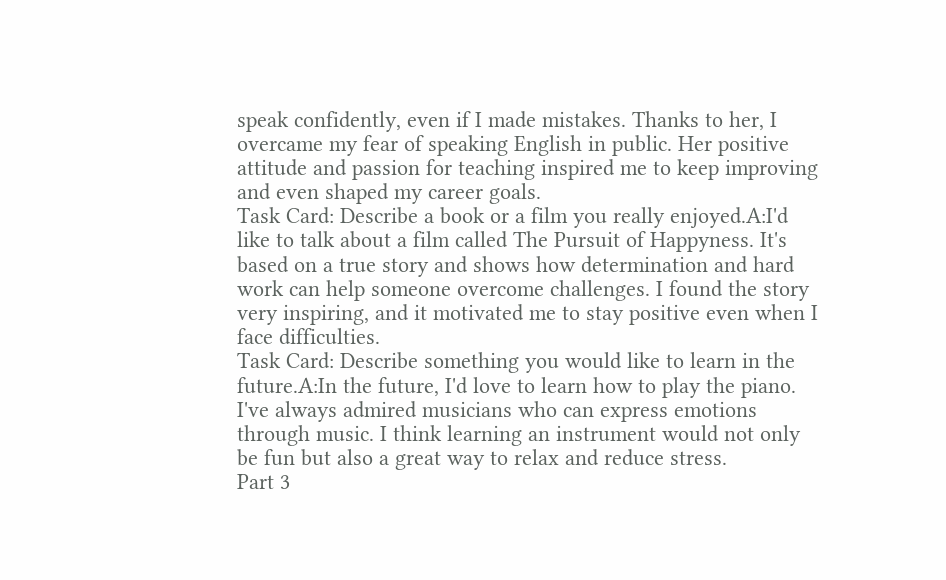speak confidently, even if I made mistakes. Thanks to her, I overcame my fear of speaking English in public. Her positive attitude and passion for teaching inspired me to keep improving and even shaped my career goals.
Task Card: Describe a book or a film you really enjoyed.A:I'd like to talk about a film called The Pursuit of Happyness. It's based on a true story and shows how determination and hard work can help someone overcome challenges. I found the story very inspiring, and it motivated me to stay positive even when I face difficulties.
Task Card: Describe something you would like to learn in the future.A:In the future, I'd love to learn how to play the piano. I've always admired musicians who can express emotions through music. I think learning an instrument would not only be fun but also a great way to relax and reduce stress.
Part 3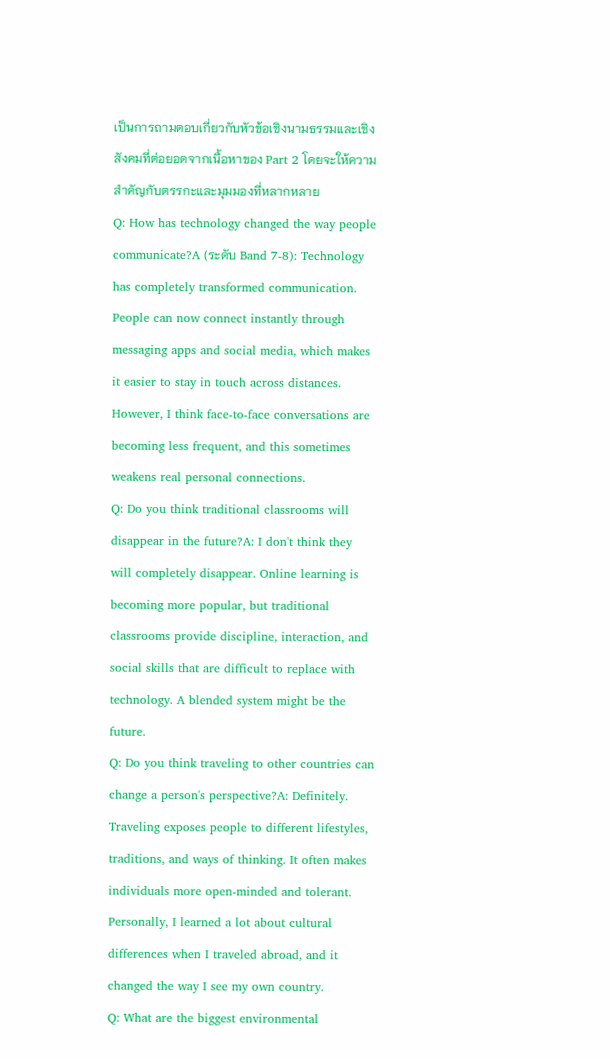เป็นการถามตอบเกี่ยวกับหัวข้อเชิงนามธรรมและเชิงสังคมที่ต่อยอดจากเนื้อหาของ Part 2 โดยจะให้ความสำคัญกับตรรกะและมุมมองที่หลากหลาย
Q: How has technology changed the way people communicate?A (ระดับ Band 7-8): Technology has completely transformed communication. People can now connect instantly through messaging apps and social media, which makes it easier to stay in touch across distances. However, I think face-to-face conversations are becoming less frequent, and this sometimes weakens real personal connections.
Q: Do you think traditional classrooms will disappear in the future?A: I don't think they will completely disappear. Online learning is becoming more popular, but traditional classrooms provide discipline, interaction, and social skills that are difficult to replace with technology. A blended system might be the future.
Q: Do you think traveling to other countries can change a person's perspective?A: Definitely. Traveling exposes people to different lifestyles, traditions, and ways of thinking. It often makes individuals more open-minded and tolerant. Personally, I learned a lot about cultural differences when I traveled abroad, and it changed the way I see my own country.
Q: What are the biggest environmental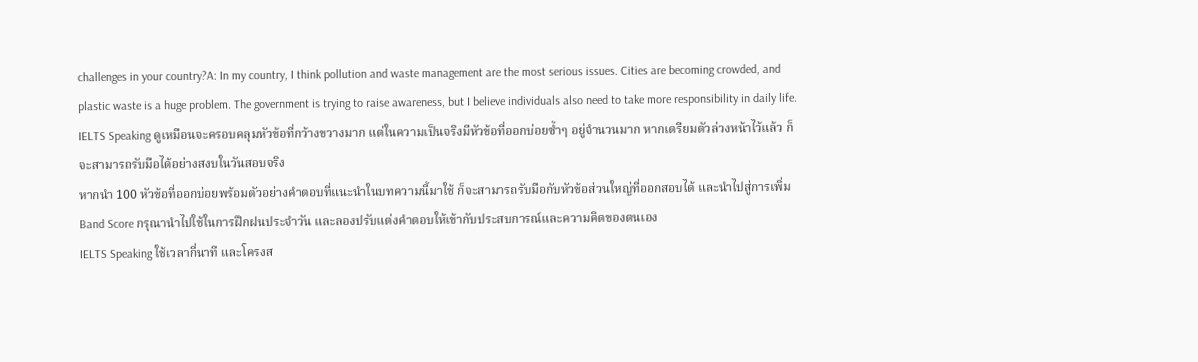challenges in your country?A: In my country, I think pollution and waste management are the most serious issues. Cities are becoming crowded, and plastic waste is a huge problem. The government is trying to raise awareness, but I believe individuals also need to take more responsibility in daily life.
IELTS Speaking ดูเหมือนจะครอบคลุมหัวข้อที่กว้างขวางมาก แต่ในความเป็นจริงมีหัวข้อที่ออกบ่อยซ้ำๆ อยู่จำนวนมาก หากเตรียมตัวล่วงหน้าไว้แล้ว ก็จะสามารถรับมือได้อย่างสงบในวันสอบจริง
หากนำ 100 หัวข้อที่ออกบ่อยพร้อมตัวอย่างคำตอบที่แนะนำในบทความนี้มาใช้ ก็จะสามารถรับมือกับหัวข้อส่วนใหญ่ที่ออกสอบได้ และนำไปสู่การเพิ่ม Band Score กรุณานำไปใช้ในการฝึกฝนประจำวัน และลองปรับแต่งคำตอบให้เข้ากับประสบการณ์และความคิดของตนเอง
IELTS Speaking ใช้เวลากี่นาที และโครงส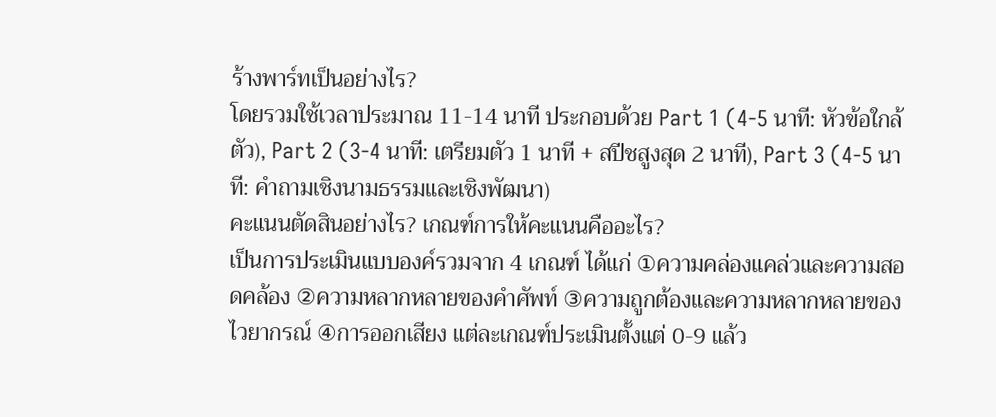ร้างพาร์ทเป็นอย่างไร?
โดยรวมใช้เวลาประมาณ 11-14 นาที ประกอบด้วย Part 1 (4-5 นาที: หัวข้อใกล้ตัว), Part 2 (3-4 นาที: เตรียมตัว 1 นาที + สปีชสูงสุด 2 นาที), Part 3 (4-5 นาที: คำถามเชิงนามธรรมและเชิงพัฒนา)
คะแนนตัดสินอย่างไร? เกณฑ์การให้คะแนนคืออะไร?
เป็นการประเมินแบบองค์รวมจาก 4 เกณฑ์ ได้แก่ ①ความคล่องแคล่วและความสอดคล้อง ②ความหลากหลายของคำศัพท์ ③ความถูกต้องและความหลากหลายของไวยากรณ์ ④การออกเสียง แต่ละเกณฑ์ประเมินตั้งแต่ 0-9 แล้ว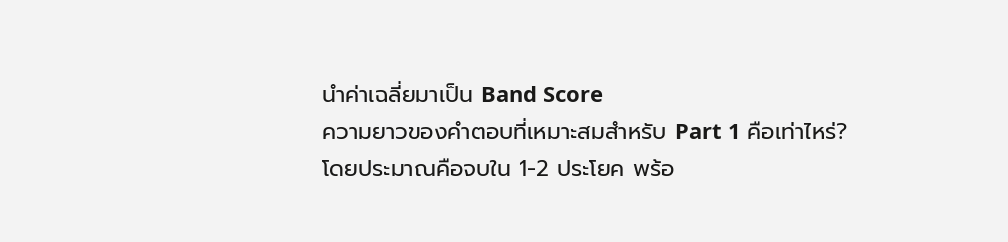นำค่าเฉลี่ยมาเป็น Band Score
ความยาวของคำตอบที่เหมาะสมสำหรับ Part 1 คือเท่าไหร่?
โดยประมาณคือจบใน 1-2 ประโยค พร้อ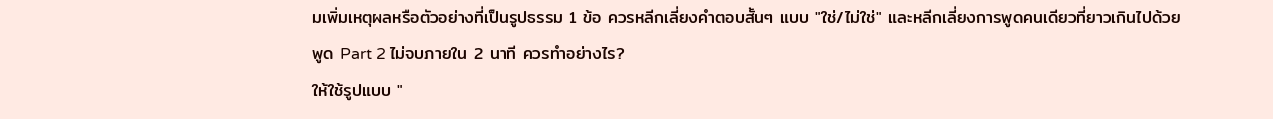มเพิ่มเหตุผลหรือตัวอย่างที่เป็นรูปธรรม 1 ข้อ ควรหลีกเลี่ยงคำตอบสั้นๆ แบบ "ใช่/ไม่ใช่" และหลีกเลี่ยงการพูดคนเดียวที่ยาวเกินไปด้วย
พูด Part 2 ไม่จบภายใน 2 นาที ควรทำอย่างไร?
ให้ใช้รูปแบบ "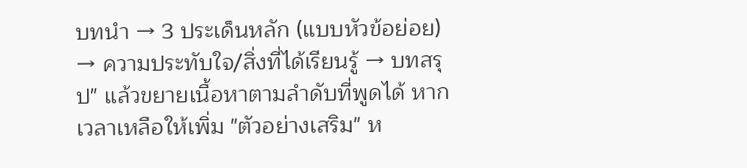บทนำ → 3 ประเด็นหลัก (แบบหัวข้อย่อย) → ความประทับใจ/สิ่งที่ได้เรียนรู้ → บทสรุป" แล้วขยายเนื้อหาตามลำดับที่พูดได้ หากเวลาเหลือให้เพิ่ม "ตัวอย่างเสริม" ห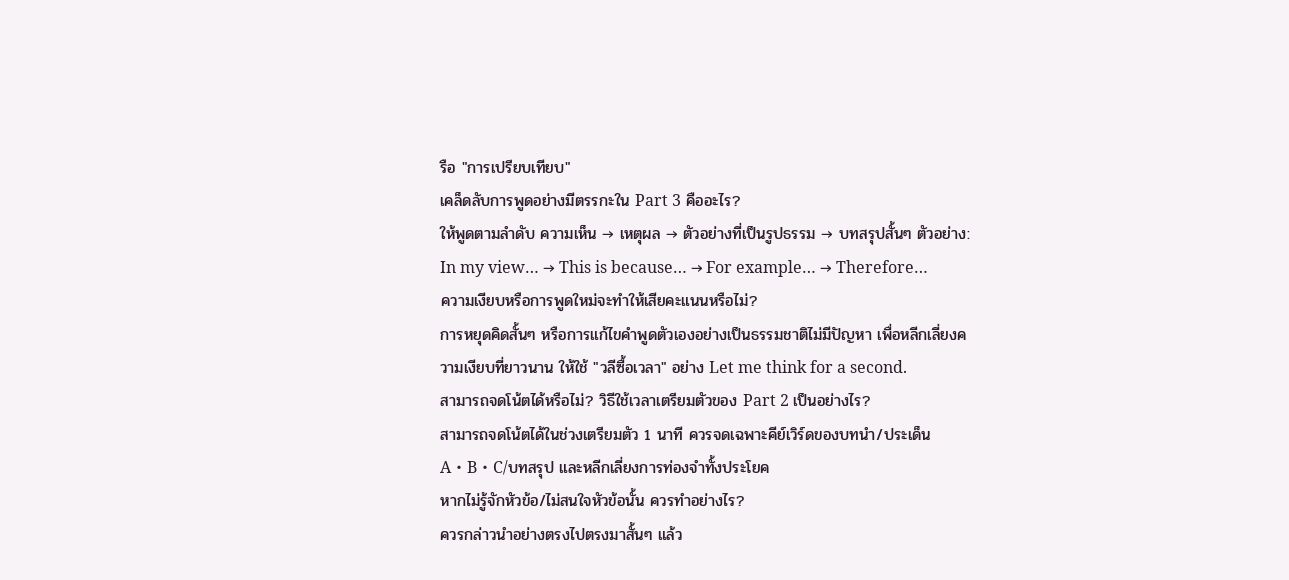รือ "การเปรียบเทียบ"
เคล็ดลับการพูดอย่างมีตรรกะใน Part 3 คืออะไร?
ให้พูดตามลำดับ ความเห็น → เหตุผล → ตัวอย่างที่เป็นรูปธรรม → บทสรุปสั้นๆ ตัวอย่าง: In my view… → This is because… → For example… → Therefore…
ความเงียบหรือการพูดใหม่จะทำให้เสียคะแนนหรือไม่?
การหยุดคิดสั้นๆ หรือการแก้ไขคำพูดตัวเองอย่างเป็นธรรมชาติไม่มีปัญหา เพื่อหลีกเลี่ยงความเงียบที่ยาวนาน ให้ใช้ "วลีซื้อเวลา" อย่าง Let me think for a second.
สามารถจดโน้ตได้หรือไม่? วิธีใช้เวลาเตรียมตัวของ Part 2 เป็นอย่างไร?
สามารถจดโน้ตได้ในช่วงเตรียมตัว 1 นาที ควรจดเฉพาะคีย์เวิร์ดของบทนำ/ประเด็น A・B・C/บทสรุป และหลีกเลี่ยงการท่องจำทั้งประโยค
หากไม่รู้จักหัวข้อ/ไม่สนใจหัวข้อนั้น ควรทำอย่างไร?
ควรกล่าวนำอย่างตรงไปตรงมาสั้นๆ แล้ว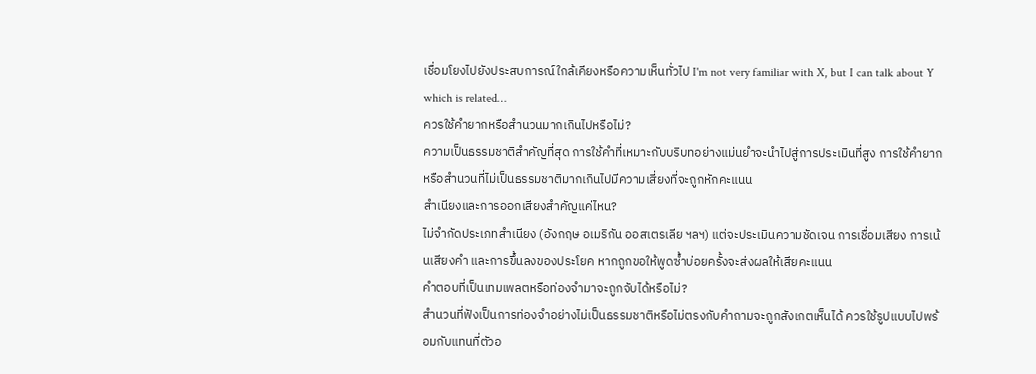เชื่อมโยงไปยังประสบการณ์ใกล้เคียงหรือความเห็นทั่วไป I'm not very familiar with X, but I can talk about Y which is related…
ควรใช้คำยากหรือสำนวนมากเกินไปหรือไม่?
ความเป็นธรรมชาติสำคัญที่สุด การใช้คำที่เหมาะกับบริบทอย่างแม่นยำจะนำไปสู่การประเมินที่สูง การใช้คำยากหรือสำนวนที่ไม่เป็นธรรมชาติมากเกินไปมีความเสี่ยงที่จะถูกหักคะแนน
สำเนียงและการออกเสียงสำคัญแค่ไหน?
ไม่จำกัดประเภทสำเนียง (อังกฤษ อเมริกัน ออสเตรเลีย ฯลฯ) แต่จะประเมินความชัดเจน การเชื่อมเสียง การเน้นเสียงคำ และการขึ้นลงของประโยค หากถูกขอให้พูดซ้ำบ่อยครั้งจะส่งผลให้เสียคะแนน
คำตอบที่เป็นเทมเพลตหรือท่องจำมาจะถูกจับได้หรือไม่?
สำนวนที่ฟังเป็นการท่องจำอย่างไม่เป็นธรรมชาติหรือไม่ตรงกับคำถามจะถูกสังเกตเห็นได้ ควรใช้รูปแบบไปพร้อมกับแทนที่ตัวอ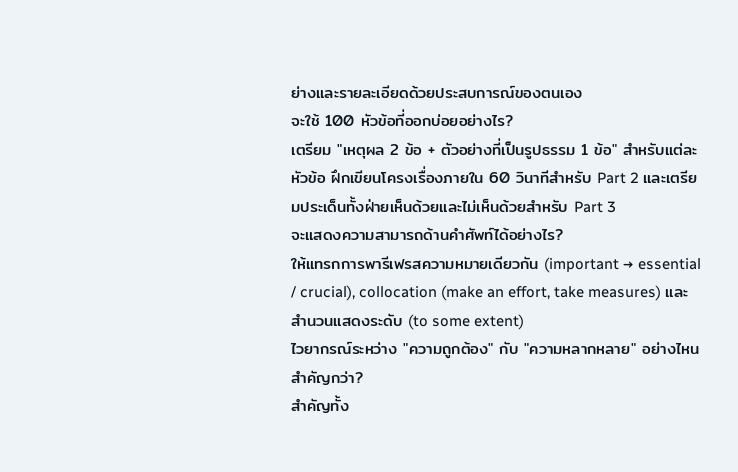ย่างและรายละเอียดด้วยประสบการณ์ของตนเอง
จะใช้ 100 หัวข้อที่ออกบ่อยอย่างไร?
เตรียม "เหตุผล 2 ข้อ + ตัวอย่างที่เป็นรูปธรรม 1 ข้อ" สำหรับแต่ละหัวข้อ ฝึกเขียนโครงเรื่องภายใน 60 วินาทีสำหรับ Part 2 และเตรียมประเด็นทั้งฝ่ายเห็นด้วยและไม่เห็นด้วยสำหรับ Part 3
จะแสดงความสามารถด้านคำศัพท์ได้อย่างไร?
ให้แทรกการพารีเฟรสความหมายเดียวกัน (important → essential / crucial), collocation (make an effort, take measures) และสำนวนแสดงระดับ (to some extent)
ไวยากรณ์ระหว่าง "ความถูกต้อง" กับ "ความหลากหลาย" อย่างไหนสำคัญกว่า?
สำคัญทั้ง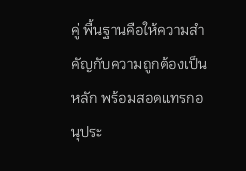คู่ พื้นฐานคือให้ความสำคัญกับความถูกต้องเป็นหลัก พร้อมสอดแทรกอนุประ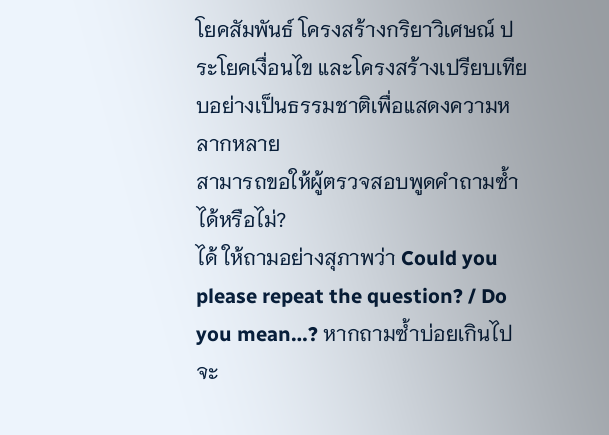โยคสัมพันธ์ โครงสร้างกริยาวิเศษณ์ ประโยคเงื่อนไข และโครงสร้างเปรียบเทียบอย่างเป็นธรรมชาติเพื่อแสดงความหลากหลาย
สามารถขอให้ผู้ตรวจสอบพูดคำถามซ้ำได้หรือไม่?
ได้ ให้ถามอย่างสุภาพว่า Could you please repeat the question? / Do you mean…? หากถามซ้ำบ่อยเกินไปจะ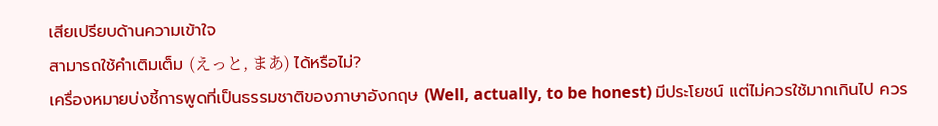เสียเปรียบด้านความเข้าใจ
สามารถใช้คำเติมเต็ม (えっと, まあ) ได้หรือไม่?
เครื่องหมายบ่งชี้การพูดที่เป็นธรรมชาติของภาษาอังกฤษ (Well, actually, to be honest) มีประโยชน์ แต่ไม่ควรใช้มากเกินไป ควร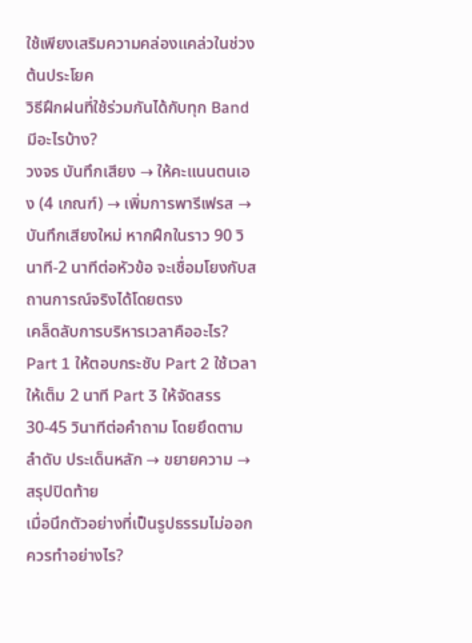ใช้เพียงเสริมความคล่องแคล่วในช่วงต้นประโยค
วิธีฝึกฝนที่ใช้ร่วมกันได้กับทุก Band มีอะไรบ้าง?
วงจร บันทึกเสียง → ให้คะแนนตนเอง (4 เกณฑ์) → เพิ่มการพารีเฟรส → บันทึกเสียงใหม่ หากฝึกในราว 90 วินาที-2 นาทีต่อหัวข้อ จะเชื่อมโยงกับสถานการณ์จริงได้โดยตรง
เคล็ดลับการบริหารเวลาคืออะไร?
Part 1 ให้ตอบกระชับ Part 2 ใช้เวลาให้เต็ม 2 นาที Part 3 ให้จัดสรร 30-45 วินาทีต่อคำถาม โดยยึดตามลำดับ ประเด็นหลัก → ขยายความ → สรุปปิดท้าย
เมื่อนึกตัวอย่างที่เป็นรูปธรรมไม่ออก ควรทำอย่างไร?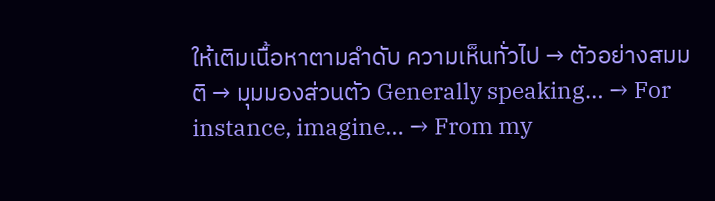ให้เติมเนื้อหาตามลำดับ ความเห็นทั่วไป → ตัวอย่างสมมติ → มุมมองส่วนตัว Generally speaking… → For instance, imagine… → From my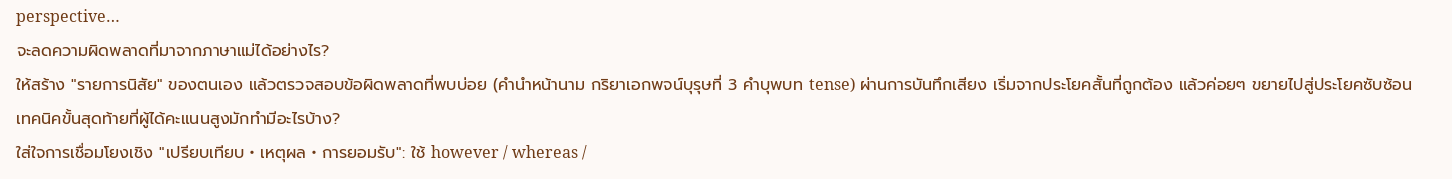perspective…
จะลดความผิดพลาดที่มาจากภาษาแม่ได้อย่างไร?
ให้สร้าง "รายการนิสัย" ของตนเอง แล้วตรวจสอบข้อผิดพลาดที่พบบ่อย (คำนำหน้านาม กริยาเอกพจน์บุรุษที่ 3 คำบุพบท tense) ผ่านการบันทึกเสียง เริ่มจากประโยคสั้นที่ถูกต้อง แล้วค่อยๆ ขยายไปสู่ประโยคซับซ้อน
เทคนิคขั้นสุดท้ายที่ผู้ได้คะแนนสูงมักทำมีอะไรบ้าง?
ใส่ใจการเชื่อมโยงเชิง "เปรียบเทียบ・เหตุผล・การยอมรับ": ใช้ however / whereas /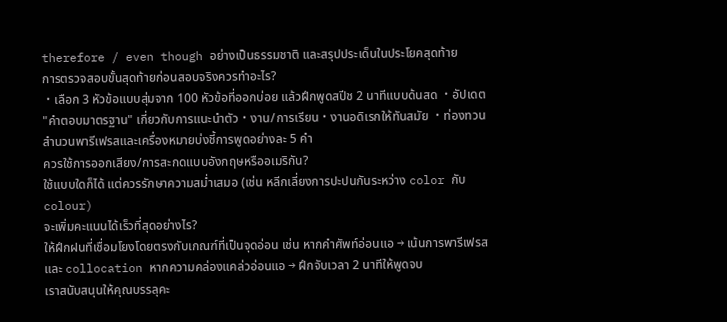therefore / even though อย่างเป็นธรรมชาติ และสรุปประเด็นในประโยคสุดท้าย
การตรวจสอบขั้นสุดท้ายก่อนสอบจริงควรทำอะไร?
・เลือก 3 หัวข้อแบบสุ่มจาก 100 หัวข้อที่ออกบ่อย แล้วฝึกพูดสปีช 2 นาทีแบบด้นสด ・อัปเดต "คำตอบมาตรฐาน" เกี่ยวกับการแนะนำตัว・งาน/การเรียน・งานอดิเรกให้ทันสมัย ・ท่องทวนสำนวนพารีเฟรสและเครื่องหมายบ่งชี้การพูดอย่างละ 5 คำ
ควรใช้การออกเสียง/การสะกดแบบอังกฤษหรืออเมริกัน?
ใช้แบบใดก็ได้ แต่ควรรักษาความสม่ำเสมอ (เช่น หลีกเลี่ยงการปะปนกันระหว่าง color กับ colour)
จะเพิ่มคะแนนได้เร็วที่สุดอย่างไร?
ให้ฝึกฝนที่เชื่อมโยงโดยตรงกับเกณฑ์ที่เป็นจุดอ่อน เช่น หากคำศัพท์อ่อนแอ → เน้นการพารีเฟรสและ collocation หากความคล่องแคล่วอ่อนแอ → ฝึกจับเวลา 2 นาทีให้พูดจบ
เราสนับสนุนให้คุณบรรลุคะ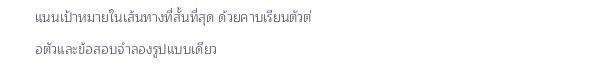แนนเป้าหมายในเส้นทางที่สั้นที่สุด ด้วยคาบเรียนตัวต่อตัวและข้อสอบจำลองรูปแบบเดียว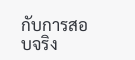กับการสอบจริง